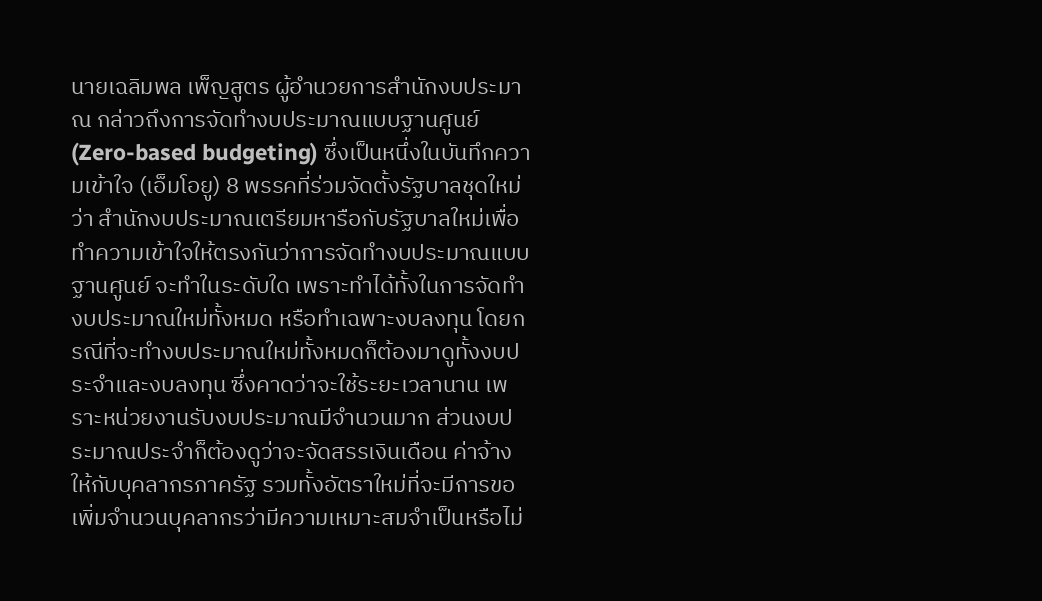นายเฉลิมพล เพ็ญสูตร ผู้อำนวยการสำนักงบประมาณ กล่าวถึงการจัดทำงบประมาณแบบฐานศูนย์ (Zero-based budgeting) ซึ่งเป็นหนึ่งในบันทึกความเข้าใจ (เอ็มโอยู) 8 พรรคที่ร่วมจัดตั้งรัฐบาลชุดใหม่ ว่า สำนักงบประมาณเตรียมหารือกับรัฐบาลใหม่เพื่อทำความเข้าใจให้ตรงกันว่าการจัดทำงบประมาณแบบฐานศูนย์ จะทำในระดับใด เพราะทำได้ทั้งในการจัดทำงบประมาณใหม่ทั้งหมด หรือทำเฉพาะงบลงทุน โดยกรณีที่จะทำงบประมาณใหม่ทั้งหมดก็ต้องมาดูทั้งงบประจำและงบลงทุน ซึ่งคาดว่าจะใช้ระยะเวลานาน เพราะหน่วยงานรับงบประมาณมีจำนวนมาก ส่วนงบประมาณประจำก็ต้องดูว่าจะจัดสรรเงินเดือน ค่าจ้างให้กับบุคลากรภาครัฐ รวมทั้งอัตราใหม่ที่จะมีการขอเพิ่มจำนวนบุคลากรว่ามีความเหมาะสมจำเป็นหรือไม่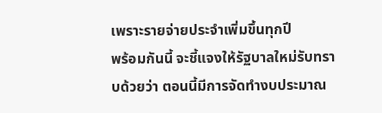เพราะรายจ่ายประจำเพิ่มขึ้นทุกปี
พร้อมกันนี้ จะชี้แจงให้รัฐบาลใหม่รับทราบด้วยว่า ตอนนี้มีการจัดทำงบประมาณ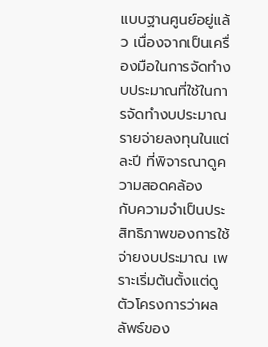แบบฐานศูนย์อยู่แล้ว เนื่องจากเป็นเครื่องมือในการจัดทำงบประมาณที่ใช้ในการจัดทำงบประมาณรายจ่ายลงทุนในแต่ละปี ที่พิจารณาดูความสอดคล้อง
กับความจำเป็นประสิทธิภาพของการใช้จ่ายงบประมาณ เพราะเริ่มต้นตั้งแต่ดูตัวโครงการว่าผลลัพธ์ของ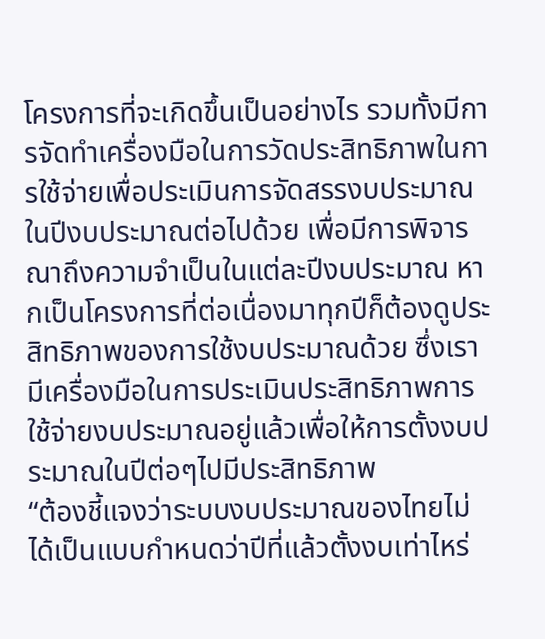โครงการที่จะเกิดขึ้นเป็นอย่างไร รวมทั้งมีการจัดทำเครื่องมือในการวัดประสิทธิภาพในการใช้จ่ายเพื่อประเมินการจัดสรรงบประมาณในปีงบประมาณต่อไปด้วย เพื่อมีการพิจารณาถึงความจำเป็นในแต่ละปีงบประมาณ หากเป็นโครงการที่ต่อเนื่องมาทุกปีก็ต้องดูประสิทธิภาพของการใช้งบประมาณด้วย ซึ่งเรามีเครื่องมือในการประเมินประสิทธิภาพการใช้จ่ายงบประมาณอยู่แล้วเพื่อให้การตั้งงบประมาณในปีต่อๆไปมีประสิทธิภาพ
“ต้องชี้แจงว่าระบบงบประมาณของไทยไม่ได้เป็นแบบกำหนดว่าปีที่แล้วตั้งงบเท่าไหร่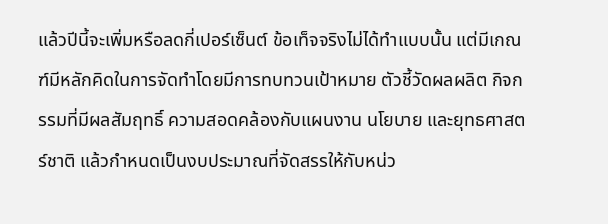แล้วปีนี้จะเพิ่มหรือลดกี่เปอร์เซ็นต์ ข้อเท็จจริงไม่ได้ทำแบบนั้น แต่มีเกณฑ์มีหลักคิดในการจัดทำโดยมีการทบทวนเป้าหมาย ตัวชี้วัดผลผลิต กิจกรรมที่มีผลสัมฤทธิ์ ความสอดคล้องกับแผนงาน นโยบาย และยุทธศาสตร์ชาติ แล้วกำหนดเป็นงบประมาณที่จัดสรรให้กับหน่ว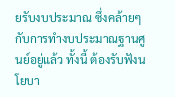ยรับงบประมาณ ซึ่งคล้ายๆกับการทำงบประมาณฐานศูนย์อยู่แล้ว ทั้งนี้ ต้องรับฟังนโยบา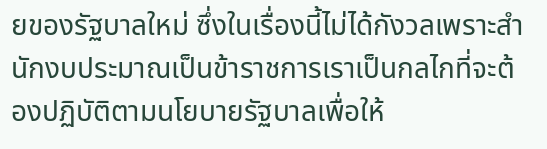ยของรัฐบาลใหม่ ซึ่งในเรื่องนี้ไม่ได้กังวลเพราะสำนักงบประมาณเป็นข้าราชการเราเป็นกลไกที่จะต้องปฏิบัติตามนโยบายรัฐบาลเพื่อให้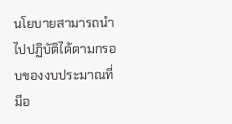นโยบายสามารถนำไปปฏิบัติได้ตามกรอบของงบประมาณที่มีอ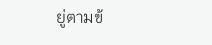ยู่ตามข้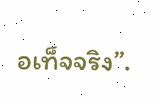อเท็จจริง”.